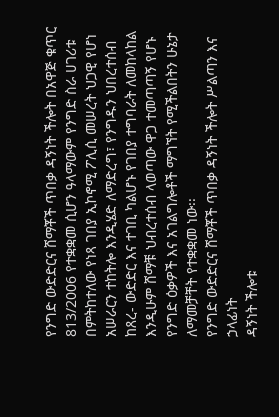የንግድ ውድድርና ሸማቾች ጥበቃ ዳኝነት ችሎት በአዋጅ ቁጥር 813/2006 የተቋቋመ ሲሆን ዓላማውም የንግድ ስራ ሀገሪቱ በምትከተለው የነጻ ገበያ ኢኮኖሚ ፖሊሲ መሠረት ህጋዊ የሆነ አሠራርን ተከትሎ እንዲሄድ ለማድረግ፣ የንግዱን ህበረተሰብ ከጸረ- ውድድር እና ተገቢ ካልሆኑ የገበያ ተግባራት ለመከላከል እንዲሁም ሸማቹ ህብረተሰብ ላወጣው ዋጋ ተመጣጣኝ የሆኑ የንግድ ዕቃዎች እና አገልግሎቶች ማግኘት የሚችልበትን ሁኔታ ለማመቻቸት የተቋቋመ ነው፡፡
የንግድ ውድድርና ሸማቾች ጥበቃ ዳኝነት ችሎት ሥልጣን እና ኃላፊነት
ዳኝነት ችሎቱ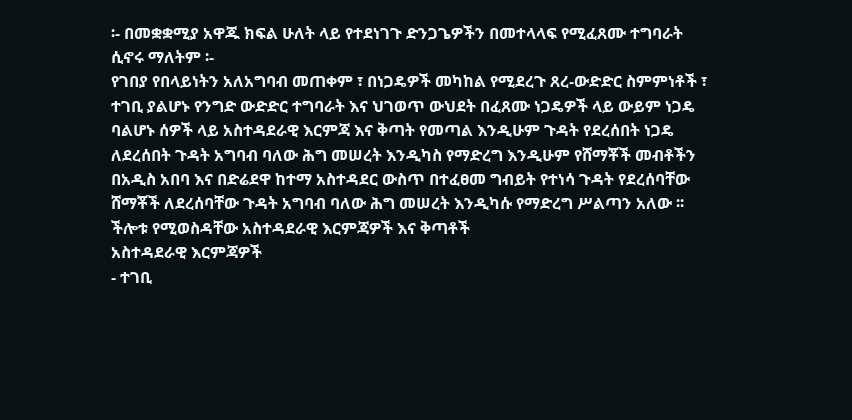፡- በመቋቋሚያ አዋጁ ክፍል ሁለት ላይ የተደነገጉ ድንጋጌዎችን በመተላላፍ የሚፈጸሙ ተግባራት ሲኖሩ ማለትም ፡-
የገበያ የበላይነትን አለአግባብ መጠቀም ፣ በነጋዴዎች መካከል የሚደረጉ ጸረ-ውድድር ስምምነቶች ፣ ተገቢ ያልሆኑ የንግድ ውድድር ተግባራት እና ህገወጥ ውህደት በፈጸሙ ነጋዴዎች ላይ ውይም ነጋዴ ባልሆኑ ሰዎች ላይ አስተዳደራዊ እርምጃ እና ቅጣት የመጣል እንዲሁም ጉዳት የደረሰበት ነጋዴ ለደረሰበት ጉዳት አግባብ ባለው ሕግ መሠረት እንዲካስ የማድረግ እንዲሁም የሸማቾች መብቶችን በአዲስ አበባ እና በድሬደዋ ከተማ አስተዳደር ውስጥ በተፈፀመ ግብይት የተነሳ ጉዳት የደረሰባቸው ሸማቾች ለደረሰባቸው ጉዳት አግባብ ባለው ሕግ መሠረት እንዲካሱ የማድረግ ሥልጣን አለው ፡፡
ችሎቱ የሚወስዳቸው አስተዳደራዊ እርምጃዎች እና ቅጣቶች
አስተዳደራዊ እርምጃዎች
- ተገቢ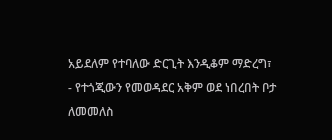አይደለም የተባለው ድርጊት እንዲቆም ማድረግ፣
- የተጎጂውን የመወዳደር አቅም ወደ ነበረበት ቦታ ለመመለስ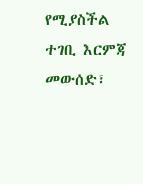የሚያስችል ተገቢ እርምጃ መውሰድ፣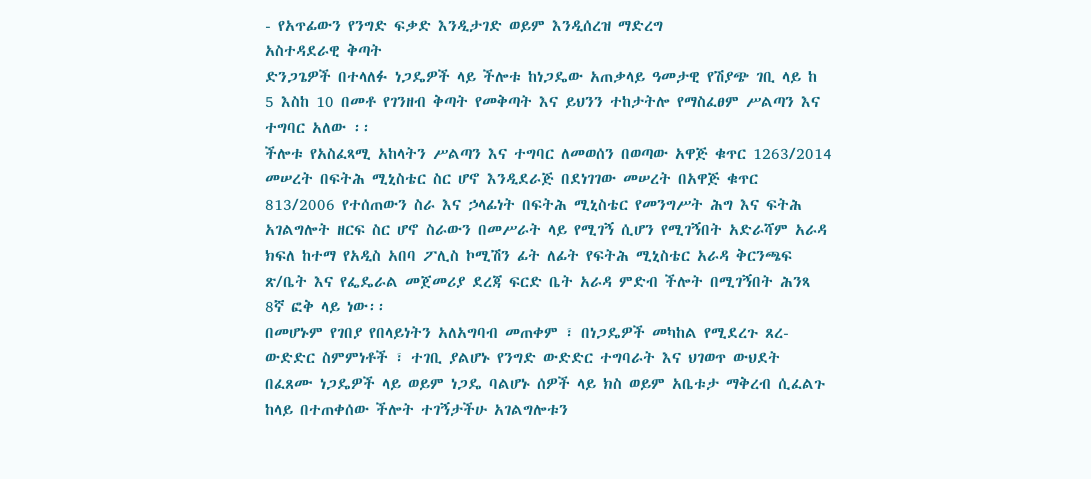- የአጥፊውን የንግድ ፍቃድ እንዲታገድ ወይም እንዲሰረዝ ማድረግ
አስተዳደራዊ ቅጣት
ድንጋጌዎች በተላለፉ ነጋዴዎች ላይ ችሎቱ ከነጋዴው አጠቃላይ ዓመታዊ የሽያጭ ገቢ ላይ ከ 5 እስከ 10 በመቶ የገንዘብ ቅጣት የመቅጣት እና ይህንን ተከታትሎ የማስፈፀም ሥልጣን እና ተግባር አለው ፡፡
ችሎቱ የአስፈጻሚ አከላትን ሥልጣን እና ተግባር ለመወሰን በወጣው አዋጅ ቁጥር 1263/2014 መሠረት በፍትሕ ሚኒስቴር ስር ሆኖ እንዲደራጅ በደነገገው መሠረት በአዋጅ ቁጥር 813/2006 የተሰጠውን ስራ እና ኃላፊነት በፍትሕ ሚኒስቴር የመንግሥት ሕግ እና ፍትሕ አገልግሎት ዘርፍ ስር ሆኖ ስራውን በመሥራት ላይ የሚገኝ ሲሆን የሚገኝበት አድራሻም አራዳ ክፍለ ከተማ የአዲስ አበባ ፖሊስ ኮሚሽን ፊት ለፊት የፍትሕ ሚኒስቴር አራዳ ቅርንጫፍ ጽ/ቤት እና የፌዴራል መጀመሪያ ደረጃ ፍርድ ቤት አራዳ ምድብ ችሎት በሚገኝበት ሕንጻ 8ኛ ፎቅ ላይ ነው፡፡
በመሆኑም የገበያ የበላይነትን አለአግባብ መጠቀም ፣ በነጋዴዎች መካከል የሚደረጉ ጸረ-ውድድር ስምምነቶች ፣ ተገቢ ያልሆኑ የንግድ ውድድር ተግባራት እና ህገወጥ ውህደት በፈጸሙ ነጋዴዎች ላይ ወይም ነጋዴ ባልሆኑ ሰዎች ላይ ክስ ወይም አቤቱታ ማቅረብ ሲፈልጉ ከላይ በተጠቀሰው ችሎት ተገኝታችሁ አገልግሎቱን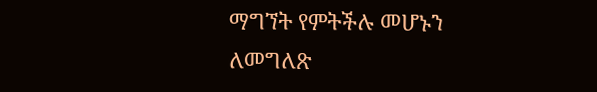ማግኘት የምትችሉ መሆኑን ለመግለጽ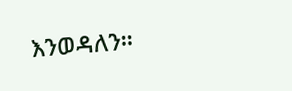እንወዳለን፡፡